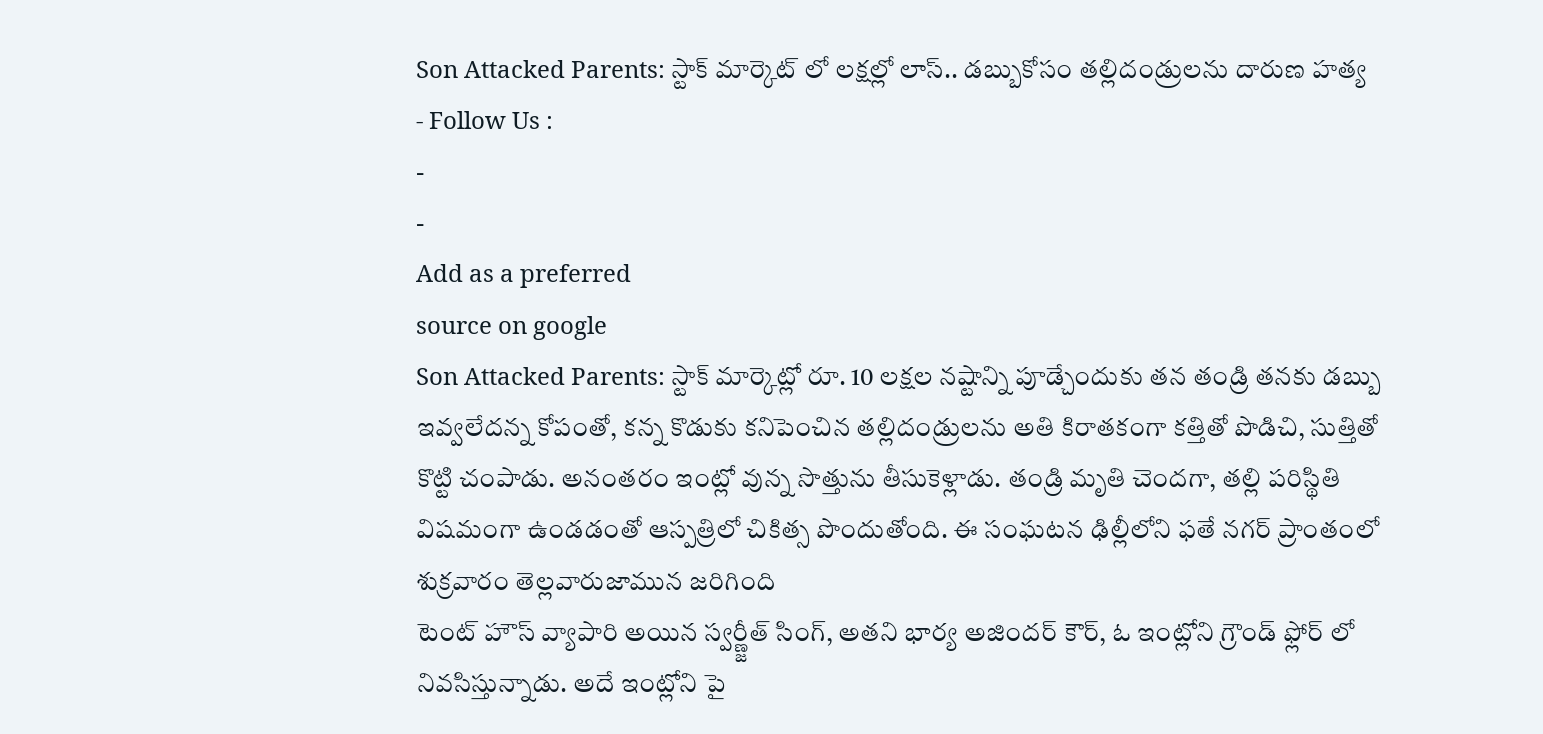Son Attacked Parents: స్టాక్ మార్కెట్ లో లక్షల్లో లాస్.. డబ్బుకోసం తల్లిదండ్రులను దారుణ హత్య
- Follow Us :
-
-
Add as a preferred
source on google
Son Attacked Parents: స్టాక్ మార్కెట్లో రూ. 10 లక్షల నష్టాన్ని పూడ్చేందుకు తన తండ్రి తనకు డబ్బు ఇవ్వలేదన్న కోపంతో, కన్న కొడుకు కనిపెంచిన తల్లిదండ్రులను అతి కిరాతకంగా కత్తితో పొడిచి, సుత్తితో కొట్టి చంపాడు. అనంతరం ఇంట్లో వున్న సొత్తును తీసుకెళ్లాడు. తండ్రి మృతి చెందగా, తల్లి పరిస్థితి విషమంగా ఉండడంతో ఆస్పత్రిలో చికిత్స పొందుతోంది. ఈ సంఘటన ఢిల్లీలోని ఫతే నగర్ ప్రాంతంలో శుక్రవారం తెల్లవారుజామున జరిగింది
టెంట్ హౌస్ వ్యాపారి అయిన స్వర్ణ్జీత్ సింగ్, అతని భార్య అజిందర్ కౌర్, ఓ ఇంట్లోని గ్రౌండ్ ఫ్లోర్ లో నివసిస్తున్నాడు. అదే ఇంట్లోని పై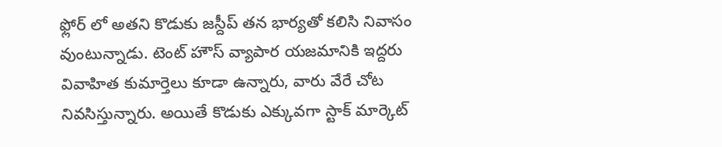ఫ్లోర్ లో అతని కొడుకు జస్దీప్ తన భార్యతో కలిసి నివాసం వుంటున్నాడు. టెంట్ హౌస్ వ్యాపార యజమానికి ఇద్దరు వివాహిత కుమార్తెలు కూడా ఉన్నారు, వారు వేరే చోట నివసిస్తున్నారు. అయితే కొడుకు ఎక్కువగా స్టాక్ మార్కెట్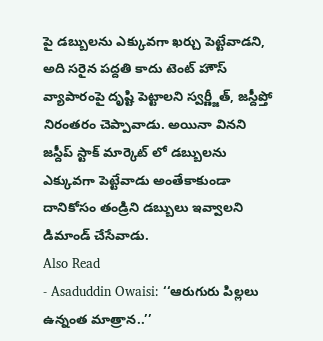పై డబ్బులను ఎక్కువగా ఖర్చు పెట్టేవాడని, అది సరైన పద్దతి కాదు టెంట్ హౌస్ వ్యాపారంపై దృష్టి పెట్టాలని స్వర్ణ్జీత్, జస్దీప్తో నిరంతరం చెప్పావాడు. అయినా వినని జస్దీప్ స్టాక్ మార్కెట్ లో డబ్బులను ఎక్కువగా పెట్టేవాడు అంతేకాకుండా దానికోసం తండ్రిని డబ్బులు ఇవ్వాలని డిమాండ్ చేసేవాడు.
Also Read
- Asaduddin Owaisi: ‘‘ఆరుగురు పిల్లలు ఉన్నంత మాత్రాన..’’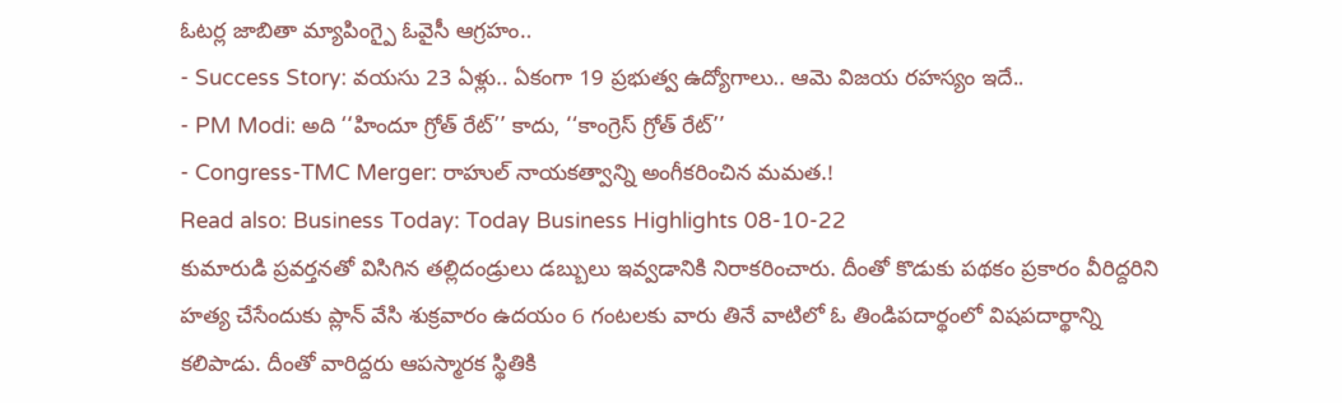ఓటర్ల జాబితా మ్యాపింగ్పై ఓవైసీ ఆగ్రహం..
- Success Story: వయసు 23 ఏళ్లు.. ఏకంగా 19 ప్రభుత్వ ఉద్యోగాలు.. ఆమె విజయ రహస్యం ఇదే..
- PM Modi: అది ‘‘హిందూ గ్రోత్ రేట్’’ కాదు, ‘‘కాంగ్రెస్ గ్రోత్ రేట్’’
- Congress-TMC Merger: రాహుల్ నాయకత్వాన్ని అంగీకరించిన మమత.!
Read also: Business Today: Today Business Highlights 08-10-22
కుమారుడి ప్రవర్తనతో విసిగిన తల్లిదండ్రులు డబ్బులు ఇవ్వడానికి నిరాకరించారు. దీంతో కొడుకు పథకం ప్రకారం వీరిద్దరిని హత్య చేసేందుకు ప్లాన్ వేసి శుక్రవారం ఉదయం 6 గంటలకు వారు తినే వాటిలో ఓ తిండిపదార్థంలో విషపదార్థాన్ని కలిపాడు. దీంతో వారిద్దరు ఆపస్మారక స్థితికి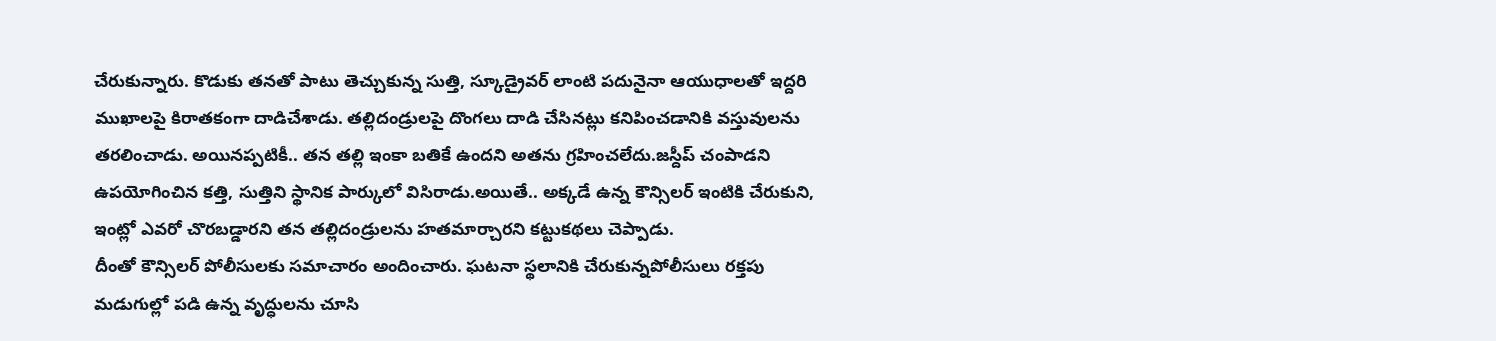చేరుకున్నారు. కొడుకు తనతో పాటు తెచ్చుకున్న సుత్తి, స్కూడ్రైవర్ లాంటి పదునైనా ఆయుధాలతో ఇద్దరి ముఖాలపై కిరాతకంగా దాడిచేశాడు. తల్లిదండ్రులపై దొంగలు దాడి చేసినట్లు కనిపించడానికి వస్తువులను తరలించాడు. అయినప్పటికీ.. తన తల్లి ఇంకా బతికే ఉందని అతను గ్రహించలేదు.జస్దీప్ చంపాడని ఉపయోగించిన కత్తి, సుత్తిని స్థానిక పార్కులో విసిరాడు.అయితే.. అక్కడే ఉన్న కౌన్సిలర్ ఇంటికి చేరుకుని, ఇంట్లో ఎవరో చొరబడ్డారని తన తల్లిదండ్రులను హతమార్చారని కట్టుకథలు చెప్పాడు.
దీంతో కౌన్సిలర్ పోలీసులకు సమాచారం అందించారు. ఘటనా స్థలానికి చేరుకున్నపోలీసులు రక్తపు మడుగుల్లో పడి ఉన్న వృద్ధులను చూసి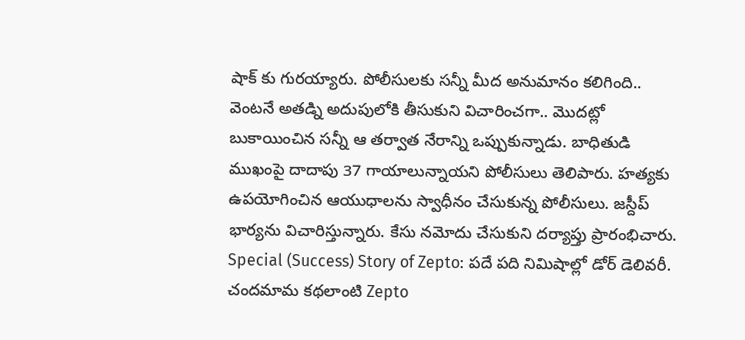షాక్ కు గురయ్యారు. పోలీసులకు సన్నీ మీద అనుమానం కలిగింది.. వెంటనే అతడ్ని అదుపులోకి తీసుకుని విచారించగా.. మొదట్లో బుకాయించిన సన్నీ ఆ తర్వాత నేరాన్ని ఒప్పుకున్నాడు. బాధితుడి ముఖంపై దాదాపు 37 గాయాలున్నాయని పోలీసులు తెలిపారు. హత్యకు ఉపయోగించిన ఆయుధాలను స్వాధీనం చేసుకున్న పోలీసులు. జస్దీప్ భార్యను విచారిస్తున్నారు. కేసు నమోదు చేసుకుని దర్యాప్తు ప్రారంభిచారు.
Special (Success) Story of Zepto: పదే పది నిమిషాల్లో డోర్ డెలివరీ. చందమామ కథలాంటి Zepto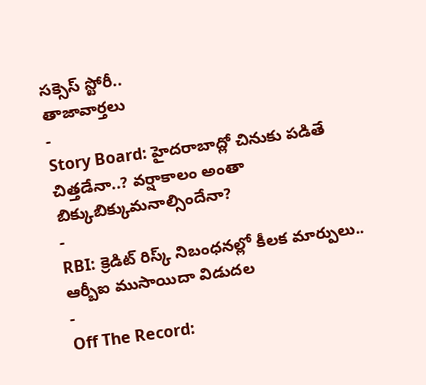సక్సెస్ స్టోరీ..
తాజావార్తలు
-
Story Board: హైదరాబాద్లో చినుకు పడితే చిత్తడేనా..? వర్షాకాలం అంతా బిక్కుబిక్కుమనాల్సిందేనా?
-
RBI: క్రెడిట్ రిస్క్ నిబంధనల్లో కీలక మార్పులు.. ఆర్బీఐ ముసాయిదా విడుదల
-
Off The Record: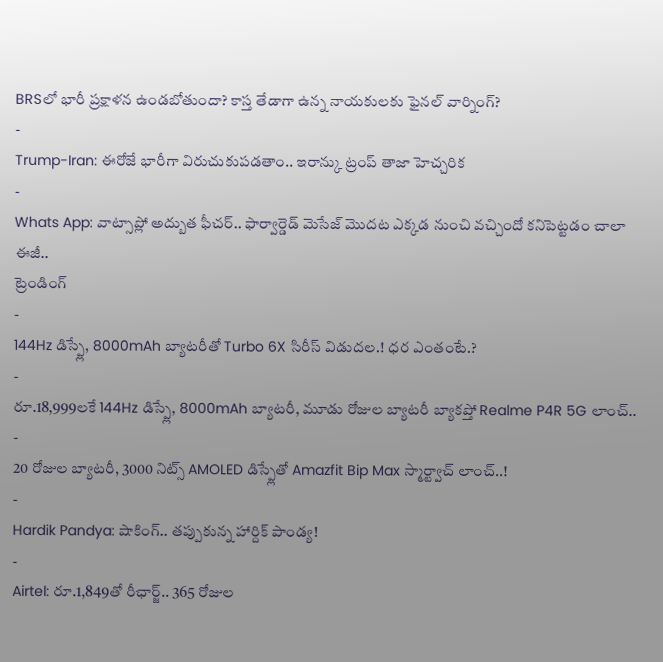BRSలో భారీ ప్రక్షాళన ఉండబోతుందా? కాస్త తేడాగా ఉన్న నాయకులకు ఫైనల్ వార్నింగ్?
-
Trump-Iran: ఈరోజే భారీగా విరుచుకుపడతాం.. ఇరాన్కు ట్రంప్ తాజా హెచ్చరిక
-
Whats App: వాట్సాప్లో అద్బుత ఫీచర్.. ఫార్వార్డెడ్ మెసేజ్ మొదట ఎక్కడ నుంచి వచ్చిందో కనిపెట్టడం చాలా ఈజీ..
ట్రెండింగ్
-
144Hz డిస్ప్లే, 8000mAh బ్యాటరీతో Turbo 6X సిరీస్ విడుదల.! ధర ఎంతంటే.?
-
రూ.18,999లకే 144Hz డిస్ప్లే, 8000mAh బ్యాటరీ, మూడు రోజుల బ్యాటరీ బ్యాకప్తో Realme P4R 5G లాంచ్..
-
20 రోజుల బ్యాటరీ, 3000 నిట్స్ AMOLED డిస్ప్లేతో Amazfit Bip Max స్మార్ట్వాచ్ లాంచ్..!
-
Hardik Pandya: షాకింగ్.. తప్పుకున్న హార్దిక్ పాండ్య!
-
Airtel: రూ.1,849తో రీఛార్జ్.. 365 రోజుల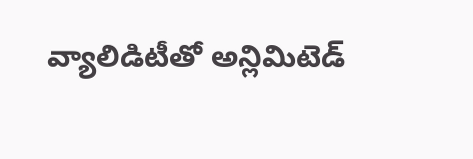వ్యాలిడిటీతో అన్లిమిటెడ్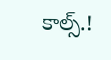కాల్స్.!